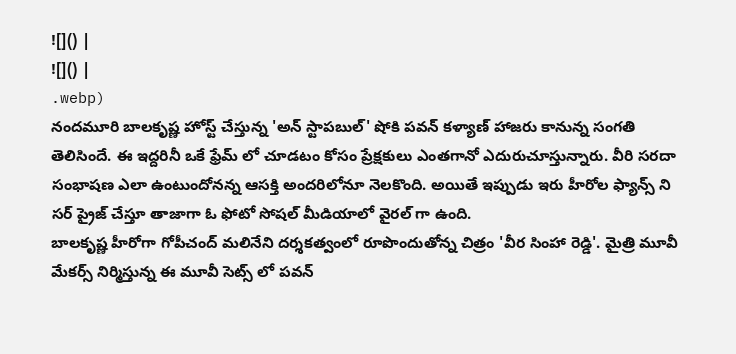![]() |
![]() |
.webp)
నందమూరి బాలకృష్ణ హోస్ట్ చేస్తున్న 'అన్ స్టాపబుల్' షోకి పవన్ కళ్యాణ్ హాజరు కానున్న సంగతి తెలిసిందే. ఈ ఇద్దరినీ ఒకే ఫ్రేమ్ లో చూడటం కోసం ప్రేక్షకులు ఎంతగానో ఎదురుచూస్తున్నారు. వీరి సరదా సంభాషణ ఎలా ఉంటుందోనన్న ఆసక్తి అందరిలోనూ నెలకొంది. అయితే ఇప్పుడు ఇరు హీరోల ఫ్యాన్స్ ని సర్ ప్రైజ్ చేస్తూ తాజాగా ఓ ఫోటో సోషల్ మీడియాలో వైరల్ గా ఉంది.
బాలకృష్ణ హీరోగా గోపీచంద్ మలినేని దర్శకత్వంలో రూపొందుతోన్న చిత్రం 'వీర సింహా రెడ్డి'. మైత్రి మూవీ మేకర్స్ నిర్మిస్తున్న ఈ మూవీ సెట్స్ లో పవన్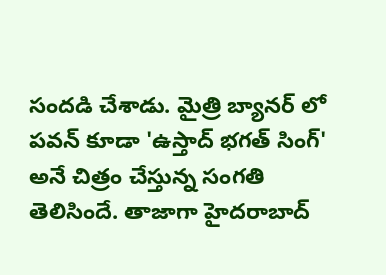సందడి చేశాడు. మైత్రి బ్యానర్ లో పవన్ కూడా 'ఉస్తాద్ భగత్ సింగ్' అనే చిత్రం చేస్తున్న సంగతి తెలిసిందే. తాజాగా హైదరాబాద్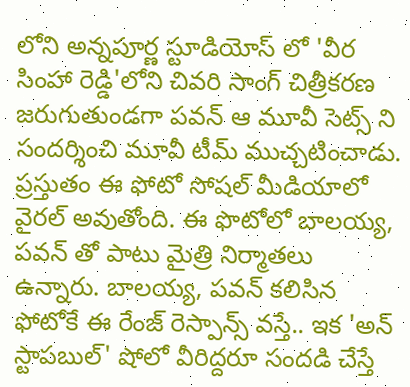లోని అన్నపూర్ణ స్టూడియోస్ లో 'వీర సింహా రెడ్డి'లోని చివరి సాంగ్ చిత్రీకరణ జరుగుతుండగా పవన్ ఆ మూవీ సెట్స్ ని సందర్శించి మూవీ టీమ్ ముచ్చటించాడు. ప్రస్తుతం ఈ ఫోటో సోషల్ మీడియాలో వైరల్ అవుతోంది. ఈ ఫొటోలో బాలయ్య, పవన్ తో పాటు మైత్రి నిర్మాతలు ఉన్నారు. బాలయ్య, పవన్ కలిసిన ఫోటోకే ఈ రేంజ్ రెస్పాన్స్ వస్తే.. ఇక 'అన్ స్టాపబుల్' షోలో వీరిద్దరూ సందడి చేస్తే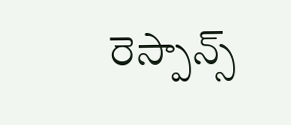రెస్పాన్స్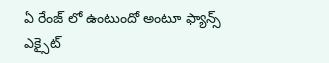ఏ రేంజ్ లో ఉంటుందో అంటూ ఫ్యాన్స్ ఎక్సైట్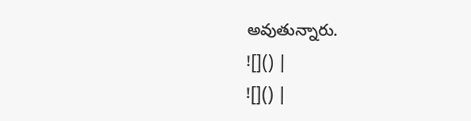అవుతున్నారు.
![]() |
![]() |